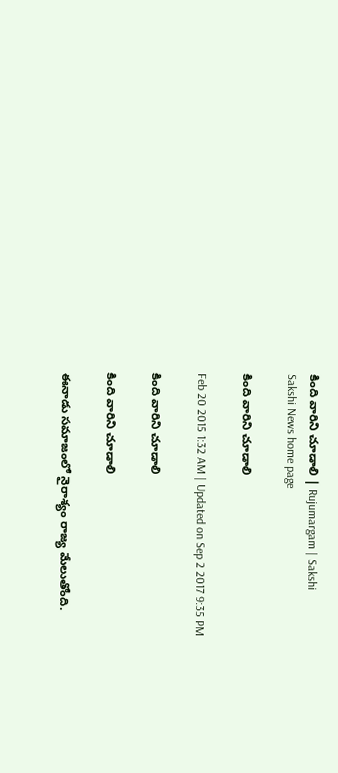కింది వారిని చూడాలి | Rujumargam | Sakshi
Sakshi News home page

కింది వారిని చూడాలి

Feb 20 2015 1:32 AM | Updated on Sep 2 2017 9:35 PM

కింది వారిని చూడాలి

కింది వారిని చూడాలి

ఈనాడు సమాజంలో నైరాశ్యం రాజ్య మేలుతోంది.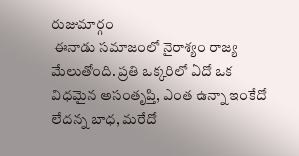రుజుమార్గం
 ఈనాడు సమాజంలో నైరాశ్యం రాజ్య మేలుతోంది. ప్రతి ఒక్కరిలో ఏదో ఒక విధమైన అసంతృప్తి, ఎంత ఉన్నా ఇంకేదో లేదన్న బాధ, మరేదో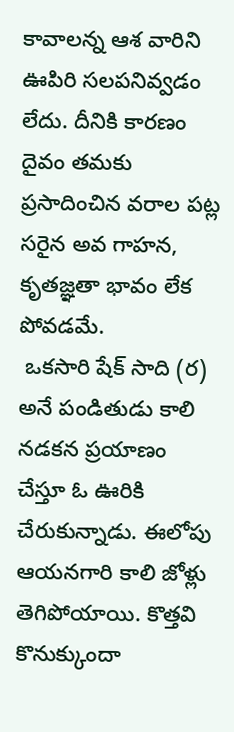కావాలన్న ఆశ వారిని ఊపిరి సలపనివ్వడం లేదు. దీనికి కారణం దైవం తమకు ప్రసాదించిన వరాల పట్ల సరైన అవ గాహన, కృతజ్ఞతా భావం లేక పోవడమే.
 ఒకసారి షేక్ సాది (ర) అనే పండితుడు కాలి నడకన ప్రయాణం చేస్తూ ఓ ఊరికి చేరుకున్నాడు. ఈలోపు ఆయనగారి కాలి జోళ్లు తెగిపోయాయి. కొత్తవి కొనుక్కుందా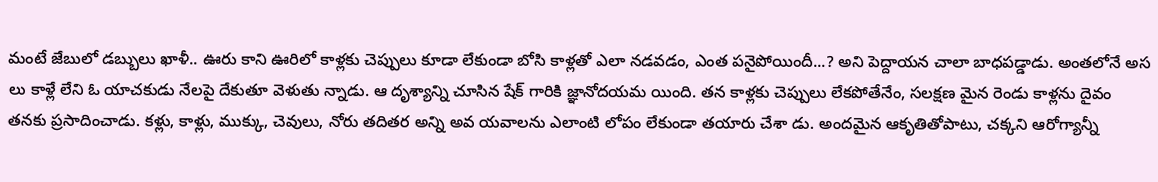మంటే జేబులో డబ్బులు ఖాళీ.. ఊరు కాని ఊరిలో కాళ్లకు చెప్పులు కూడా లేకుండా బోసి కాళ్లతో ఎలా నడవడం, ఎంత పనైపోయిందీ...? అని పెద్దాయన చాలా బాధపడ్డాడు. అంతలోనే అస లు కాళ్లే లేని ఓ యాచకుడు నేలపై దేకుతూ వెళుతు న్నాడు. ఆ దృశ్యాన్ని చూసిన షేక్ గారికి జ్ఞానోదయమ యింది. తన కాళ్లకు చెప్పులు లేకపోతేనేం, సలక్షణ మైన రెండు కాళ్లను దైవం తనకు ప్రసాదించాడు. కళ్లు, కాళ్లు, ముక్కు, చెవులు, నోరు తదితర అన్ని అవ యవాలను ఎలాంటి లోపం లేకుండా తయారు చేశా డు. అందమైన ఆకృతితోపాటు, చక్కని ఆరోగ్యాన్నీ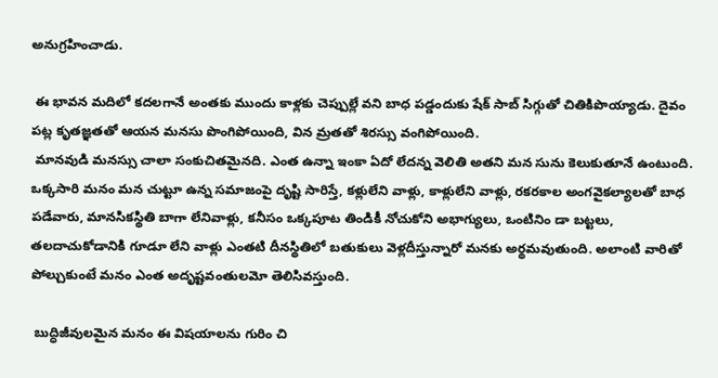అనుగ్రహించాడు.

 ఈ భావన మదిలో కదలగానే అంతకు ముందు కాళ్లకు చెప్పుల్లే వని బాధ పడ్డందుకు షేక్ సాబ్ సిగ్గుతో చితికిపొయ్యాడు. దైవం పట్ల కృతజ్ఞతతో ఆయన మనసు పొంగిపోయింది, విన మ్రతతో శిరస్సు వంగిపోయింది.
 మానవుడి మనస్సు చాలా సంకుచితమైనది. ఎంత ఉన్నా ఇంకా ఏదో లేదన్న వెలితి అతని మన సును కెలుకుతూనే ఉంటుంది. ఒక్కసారి మనం మన చుట్టూ ఉన్న సమాజంపై దృష్టి సారిస్తే, కళ్లులేని వాళ్లు, కాళ్లులేని వాళ్లు, రకరకాల అంగవైకల్యాలతో బాధ పడేవారు, మానసికస్థితి బాగా లేనివాళ్లు, కనీసం ఒక్కపూట తిండికీ నోచుకోని అభాగ్యులు, ఒంటినిం డా బట్టలు, తలదాచుకోడానికి గూడూ లేని వాళ్లు ఎంతటి దీనస్థితిలో బతుకులు వెళ్లదీస్తున్నారో మనకు అర్థమవుతుంది. అలాంటి వారితో పోల్చుకుంటే మనం ఎంత అదృష్టవంతులమో తెలిసివస్తుంది.

 బుద్ధిజీవులమైన మనం ఈ విషయాలను గురిం చి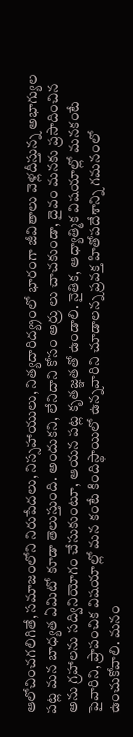ఆలోచించగలిగితే, సమాజంలోని నిరుపేదలు, నిస్సహాయులు, నిత్యదారిద్య్రంలో భారంగా జీవితాలు వెళ్లదీస్తున్న అభాగ్యుల పట్ల మన బాధ్యత ఏమిటో కూడా తెలుస్తుంది. అందుకని, లేనిదాని కోసం అర్రు లు చాచకుండా, దైవం మనకు ప్రసాదించిన అను గ్రహాలను సద్వినియోగం చేసుకుంటూ, ఆయన పట్ల కృతజ్ఞతతో ఉండాలి. నైతిక, ఆధ్యాత్మిక విషయాల్లో మనకంటే పైవారిని, ప్రాపంచిక విషయాల్లో మన కంటే కిందిస్థాయిలో ఉన్నవారిని చూడాలన్న ప్రవక్త హితోపదేశాన్ని గమనంలో ఉంచుకోవాలి. మనం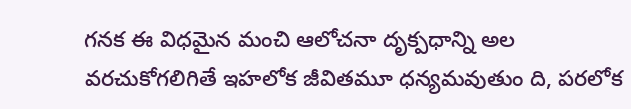గనక ఈ విధమైన మంచి ఆలోచనా దృక్పధాన్ని అల వరచుకోగలిగితే ఇహలోక జీవితమూ ధన్యమవుతుం ది, పరలోక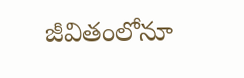జీవితంలోనూ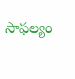సాఫల్యం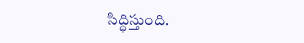సిద్ధిస్తుంది.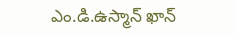ఎం.డి.ఉస్మాన్ ఖాన్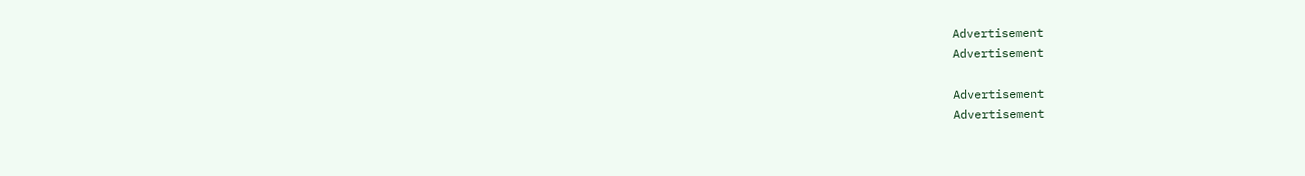Advertisement
Advertisement

Advertisement
Advertisement